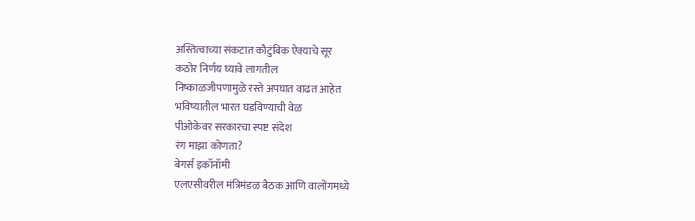अस्तित्वाच्या संकटात कौटुंबिक ऐक्याचे सूर
कठोर निर्णय घ्यावे लागतील
निष्काळजीपणामुळे रस्ते अपघात वाढत आहेत
भविष्यातील भारत घडविण्याची वेळ
पीओकेवर सरकारचा स्पष्ट संदेश
रंग माझा कोणता?
बेगर्स इकॉनॉमी
एलएसीवरील मंत्रिमंडळ बैठक आणि वालोंगमध्ये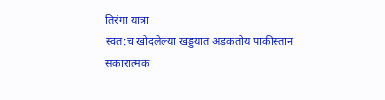तिरंगा यात्रा
स्वत:च खोदलेल्या खड्डयात अडकतोय पाकीस्तान
सकारात्मक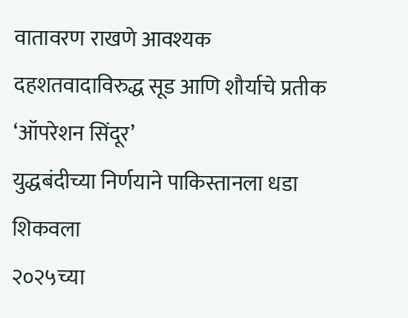वातावरण राखणे आवश्यक
दहशतवादाविरुद्ध सूड आणि शौर्याचे प्रतीक ‘ऑपरेशन सिंदूर’
युद्धबंदीच्या निर्णयाने पाकिस्तानला धडा शिकवला
२०२५च्या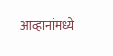आव्हानांमध्ये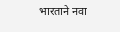भारताने नवा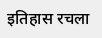इतिहास रचला